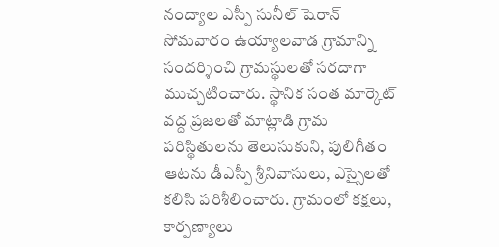నంద్యాల ఎస్పీ సునీల్ షెరాన్ సోమవారం ఉయ్యాలవాడ గ్రామాన్ని సందర్శించి గ్రామస్థులతో సరదాగా ముచ్చటించారు. స్థానిక సంత మార్కెట్ వద్ద ప్రజలతో మాట్లాడి గ్రామ పరిస్థితులను తెలుసుకుని, పులిగీతం ఆటను డీఎస్పీ శ్రీనివాసులు, ఎస్సైలతో కలిసి పరిశీలించారు. గ్రామంలో కక్షలు, కార్పణ్యాలు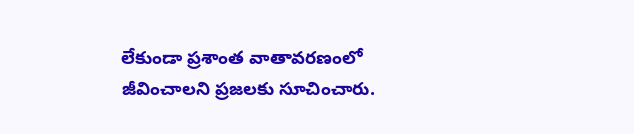లేకుండా ప్రశాంత వాతావరణంలో జీవించాలని ప్రజలకు సూచించారు.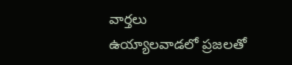వార్తలు
ఉయ్యాలవాడలో ప్రజలతో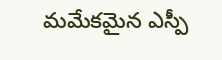మమేకమైన ఎస్పీ